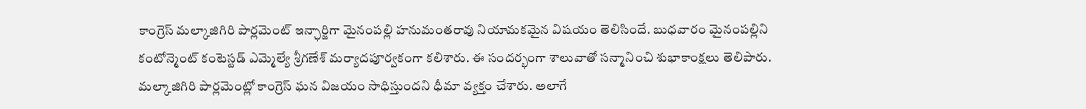కాంగ్రెస్ మల్కాజిగిరి పార్లమెంట్ ఇన్ఛార్జిగా మైనంపల్లి హనుమంతరావు నియామకమైన విషయం తెలిసిందే. బుధవారం మైనంపల్లిని కంటోన్మెంట్ కంటెస్టడ్ ఎమ్మెల్యే శ్రీగణేశ్ మర్యాదపూర్వకంగా కలిశారు. ఈ సందర్భంగా శాలువాతో సన్మానించి శుభాకాంక్షలు తెలిపారు. మల్కాజిగిరి పార్లమెంట్లో కాంగ్రెస్ ఘన విజయం సాధిస్తుందని ధీమా వ్యక్తం చేశారు. అలాగే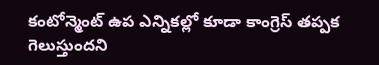కంటోన్మెంట్ ఉప ఎన్నికల్లో కూడా కాంగ్రెస్ తప్పక గెలుస్తుందని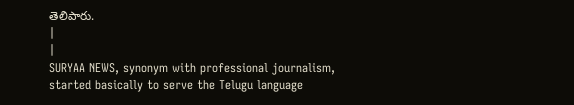తెలిపారు.
|
|
SURYAA NEWS, synonym with professional journalism, started basically to serve the Telugu language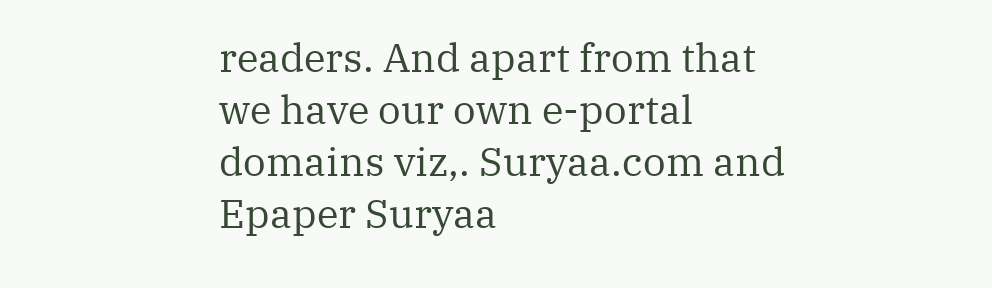readers. And apart from that we have our own e-portal domains viz,. Suryaa.com and Epaper Suryaa